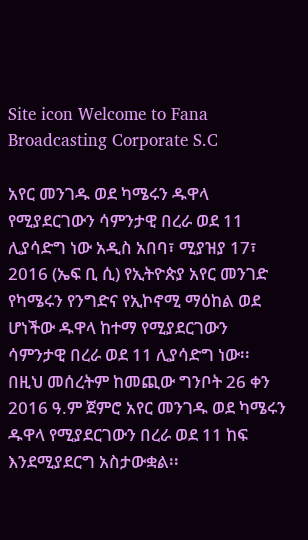Site icon Welcome to Fana Broadcasting Corporate S.C

አየር መንገዱ ወደ ካሜሩን ዱዋላ የሚያደርገውን ሳምንታዊ በረራ ወደ 11 ሊያሳድግ ነው አዲስ አበባ፣ ሚያዝያ 17፣ 2016 (ኤፍ ቢ ሲ) የኢትዮጵያ አየር መንገድ የካሜሩን የንግድና የኢኮኖሚ ማዕከል ወደ ሆነችው ዱዋላ ከተማ የሚያደርገውን ሳምንታዊ በረራ ወደ 11 ሊያሳድግ ነው፡፡ በዚህ መሰረትም ከመጪው ግንቦት 26 ቀን 2016 ዓ.ም ጀምሮ አየር መንገዱ ወደ ካሜሩን ዱዋላ የሚያደርገውን በረራ ወደ 11 ከፍ እንደሚያደርግ አስታውቋል፡፡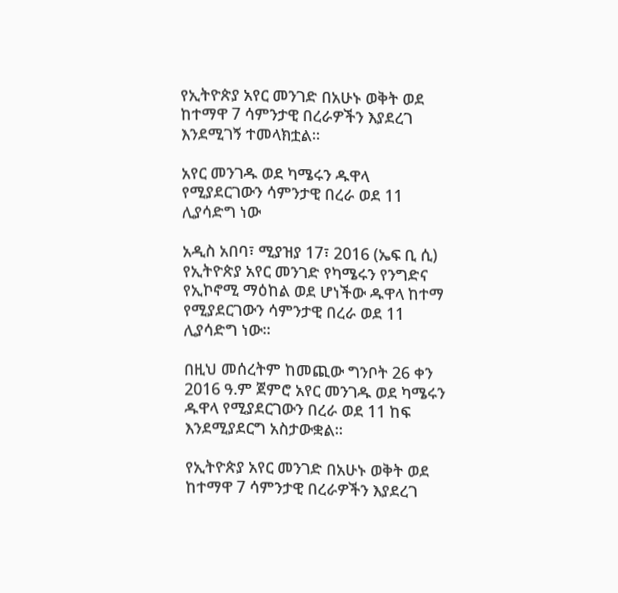የኢትዮጵያ አየር መንገድ በአሁኑ ወቅት ወደ ከተማዋ 7 ሳምንታዊ በረራዎችን እያደረገ እንደሚገኝ ተመላክቷል።

አየር መንገዱ ወደ ካሜሩን ዱዋላ የሚያደርገውን ሳምንታዊ በረራ ወደ 11 ሊያሳድግ ነው

አዲስ አበባ፣ ሚያዝያ 17፣ 2016 (ኤፍ ቢ ሲ) የኢትዮጵያ አየር መንገድ የካሜሩን የንግድና የኢኮኖሚ ማዕከል ወደ ሆነችው ዱዋላ ከተማ የሚያደርገውን ሳምንታዊ በረራ ወደ 11 ሊያሳድግ ነው፡፡

በዚህ መሰረትም ከመጪው ግንቦት 26 ቀን 2016 ዓ.ም ጀምሮ አየር መንገዱ ወደ ካሜሩን ዱዋላ የሚያደርገውን በረራ ወደ 11 ከፍ እንደሚያደርግ አስታውቋል፡፡

የኢትዮጵያ አየር መንገድ በአሁኑ ወቅት ወደ ከተማዋ 7 ሳምንታዊ በረራዎችን እያደረገ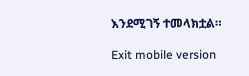እንደሚገኝ ተመላክቷል።

Exit mobile version